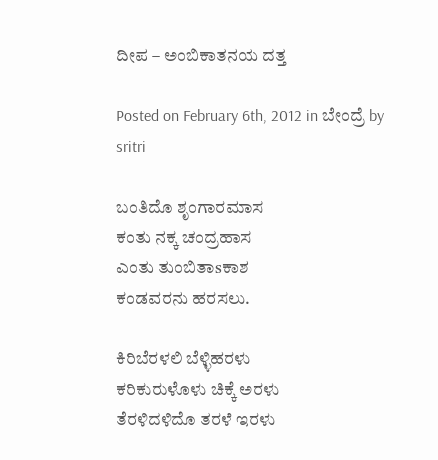ದೀಪ – ಅಂಬಿಕಾತನಯ ದತ್ತ

Posted on February 6th, 2012 in ಬೇಂದ್ರೆ by sritri

ಬಂತಿದೊ ಶೃಂಗಾರಮಾಸ
ಕಂತು ನಕ್ಕ ಚಂದ್ರಹಾಸ
ಎಂತು ತುಂಬಿತಾsಕಾಶ
ಕಂಡವರನು ಹರಸಲು.

ಕಿರಿಬೆರಳಲಿ ಬೆಳ್ಳಿಹರಳು
ಕರಿಕುರುಳೊಳು ಚಿಕ್ಕೆ ಅರಳು
ತೆರಳಿದಳಿದೊ ತರಳೆ ಇರಳು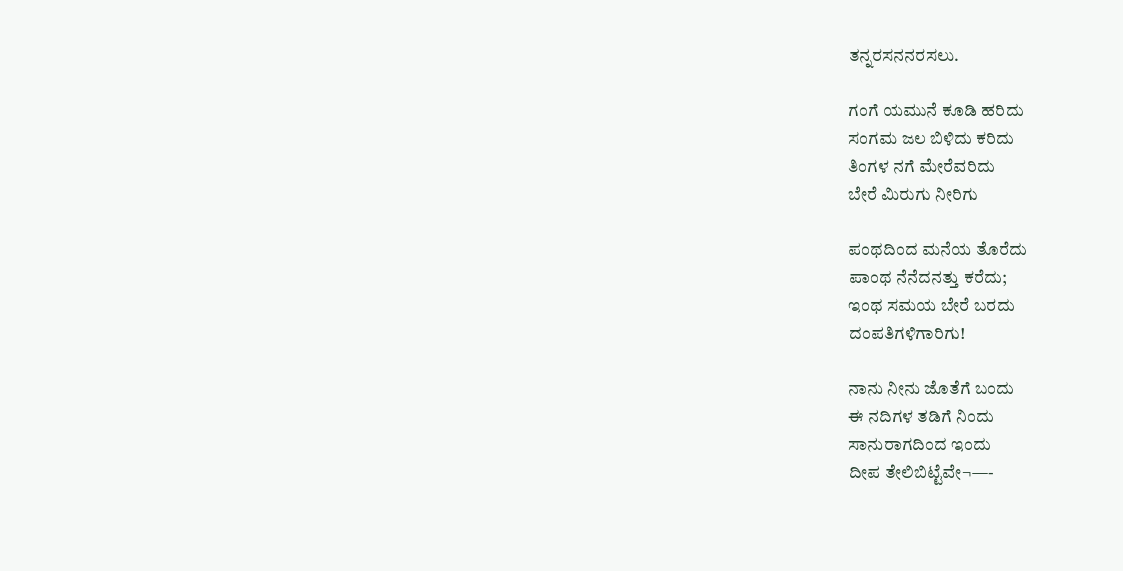ತನ್ನರಸನನರಸಲು.

ಗಂಗೆ ಯಮುನೆ ಕೂಡಿ ಹರಿದು
ಸಂಗಮ ಜಲ ಬಿಳಿದು ಕರಿದು
ತಿಂಗಳ ನಗೆ ಮೇರೆವರಿದು
ಬೇರೆ ಮಿರುಗು ನೀರಿಗು

ಪಂಥದಿಂದ ಮನೆಯ ತೊರೆದು
ಪಾಂಥ ನೆನೆದನತ್ತು ಕರೆದು;
ಇಂಥ ಸಮಯ ಬೇರೆ ಬರದು
ದಂಪತಿಗಳಿಗಾರಿಗು!

ನಾನು ನೀನು ಜೊತೆಗೆ ಬಂದು
ಈ ನದಿಗಳ ತಡಿಗೆ ನಿಂದು
ಸಾನುರಾಗದಿಂದ ಇಂದು
ದೀಪ ತೇಲಿಬಿಟ್ಟೆವೇ¬—-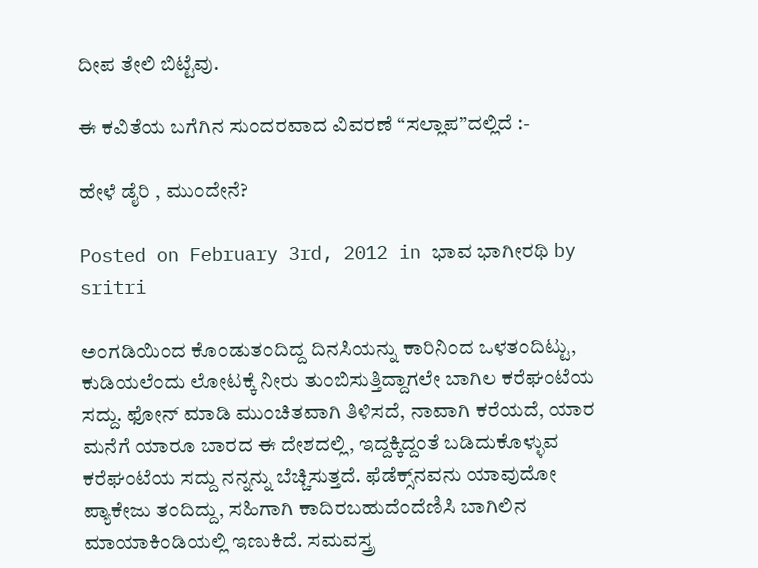ದೀಪ ತೇಲಿ ಬಿಟ್ಟೆವು.

ಈ ಕವಿತೆಯ ಬಗೆಗಿನ ಸುಂದರವಾದ ವಿವರಣೆ “ಸಲ್ಲಾಪ”ದಲ್ಲಿದೆ :-

ಹೇಳೆ ಡೈರಿ , ಮುಂದೇನೆ?

Posted on February 3rd, 2012 in ಭಾವ ಭಾಗೀರಥಿ by sritri

ಅಂಗಡಿಯಿಂದ ಕೊಂಡುತಂದಿದ್ದ ದಿನಸಿಯನ್ನು ಕಾರಿನಿಂದ ಒಳತಂದಿಟ್ಟು, ಕುಡಿಯಲೆಂದು ಲೋಟಕ್ಕೆ ನೀರು ತುಂಬಿಸುತ್ತಿದ್ದಾಗಲೇ ಬಾಗಿಲ ಕರೆಘಂಟೆಯ ಸದ್ದು. ಫೋನ್ ಮಾಡಿ ಮುಂಚಿತವಾಗಿ ತಿಳಿಸದೆ, ನಾವಾಗಿ ಕರೆಯದೆ, ಯಾರ ಮನೆಗೆ ಯಾರೂ ಬಾರದ ಈ ದೇಶದಲ್ಲಿ, ಇದ್ದಕ್ಕಿದ್ದಂತೆ ಬಡಿದುಕೊಳ್ಳುವ ಕರೆಘಂಟೆಯ ಸದ್ದು ನನ್ನನ್ನು ಬೆಚ್ಚಿಸುತ್ತದೆ. ಫೆಡೆಕ್ಸ್‌ನವನು ಯಾವುದೋ ಪ್ಯಾಕೇಜು ತಂದಿದ್ದು, ಸಹಿಗಾಗಿ ಕಾದಿರಬಹುದೆಂದೆಣಿಸಿ ಬಾಗಿಲಿನ ಮಾಯಾಕಿಂಡಿಯಲ್ಲಿ ಇಣುಕಿದೆ. ಸಮವಸ್ತ್ರ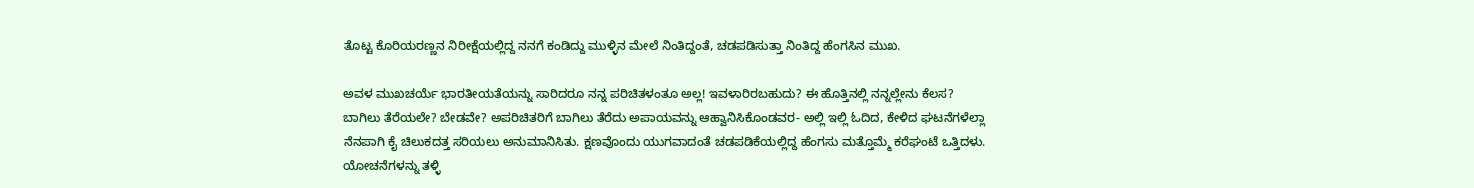ತೊಟ್ಟ ಕೊರಿಯರಣ್ಣನ ನಿರೀಕ್ಷೆಯಲ್ಲಿದ್ದ ನನಗೆ ಕಂಡಿದ್ದು ಮುಳ್ಳಿನ ಮೇಲೆ ನಿಂತಿದ್ದಂತೆ, ಚಡಪಡಿಸುತ್ತಾ ನಿಂತಿದ್ದ ಹೆಂಗಸಿನ ಮುಖ.

ಅವಳ ಮುಖಚರ್ಯೆ ಭಾರತೀಯತೆಯನ್ನು ಸಾರಿದರೂ ನನ್ನ ಪರಿಚಿತಳಂತೂ ಅಲ್ಲ! ಇವಳಾರಿರಬಹುದು? ಈ ಹೊತ್ತಿನಲ್ಲಿ ನನ್ನಲ್ಲೇನು ಕೆಲಸ? ಬಾಗಿಲು ತೆರೆಯಲೇ? ಬೇಡವೇ? ಅಪರಿಚಿತರಿಗೆ ಬಾಗಿಲು ತೆರೆದು ಅಪಾಯವನ್ನು ಆಹ್ವಾನಿಸಿಕೊಂಡವರ- ಅಲ್ಲಿ ಇಲ್ಲಿ ಓದಿದ, ಕೇಳಿದ ಘಟನೆಗಳೆಲ್ಲಾ ನೆನಪಾಗಿ ಕೈ ಚಿಲುಕದತ್ತ ಸರಿಯಲು ಅನುಮಾನಿಸಿತು. ಕ್ಷಣವೊಂದು ಯುಗವಾದಂತೆ ಚಡಪಡಿಕೆಯಲ್ಲಿದ್ದ ಹೆಂಗಸು ಮತ್ತೊಮ್ಮೆ ಕರೆಘಂಟೆ ಒತ್ತಿದಳು. ಯೋಚನೆಗಳನ್ನು ತಳ್ಳಿ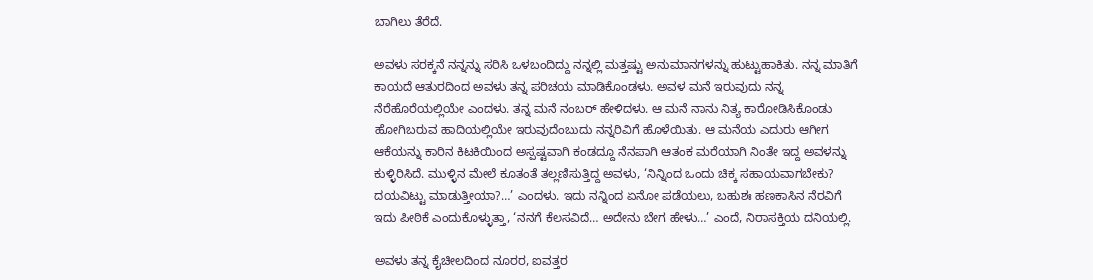ಬಾಗಿಲು ತೆರೆದೆ.

ಅವಳು ಸರಕ್ಕನೆ ನನ್ನನ್ನು ಸರಿಸಿ ಒಳಬಂದಿದ್ದು ನನ್ನಲ್ಲಿ ಮತ್ತಷ್ಟು ಅನುಮಾನಗಳನ್ನು ಹುಟ್ಟುಹಾಕಿತು. ನನ್ನ ಮಾತಿಗೆ ಕಾಯದೆ ಆತುರದಿಂದ ಅವಳು ತನ್ನ ಪರಿಚಯ ಮಾಡಿಕೊಂಡಳು. ಅವಳ ಮನೆ ಇರುವುದು ನನ್ನ ನೆರೆಹೊರೆಯಲ್ಲಿಯೇ ಎಂದಳು. ತನ್ನ ಮನೆ ನಂಬರ್ ಹೇಳಿದಳು. ಆ ಮನೆ ನಾನು ನಿತ್ಯ ಕಾರೋಡಿಸಿಕೊಂಡು ಹೋಗಿಬರುವ ಹಾದಿಯಲ್ಲಿಯೇ ಇರುವುದೆಂಬುದು ನನ್ನರಿವಿಗೆ ಹೊಳೆಯಿತು. ಆ ಮನೆಯ ಎದುರು ಆಗೀಗ ಆಕೆಯನ್ನು ಕಾರಿನ ಕಿಟಕಿಯಿಂದ ಅಸ್ಪಷ್ಟವಾಗಿ ಕಂಡದ್ದೂ ನೆನಪಾಗಿ ಆತಂಕ ಮರೆಯಾಗಿ ನಿಂತೇ ಇದ್ದ ಅವಳನ್ನು ಕುಳ್ಳಿರಿಸಿದೆ. ಮುಳ್ಳಿನ ಮೇಲೆ ಕೂತಂತೆ ತಲ್ಲಣಿಸುತ್ತಿದ್ದ ಅವಳು, ‘ನಿನ್ನಿಂದ ಒಂದು ಚಿಕ್ಕ ಸಹಾಯವಾಗಬೇಕು? ದಯವಿಟ್ಟು ಮಾಡುತ್ತೀಯಾ?…’ ಎಂದಳು. ಇದು ನನ್ನಿಂದ ಏನೋ ಪಡೆಯಲು, ಬಹುಶಃ ಹಣಕಾಸಿನ ನೆರವಿಗೆ ಇದು ಪೀಠಿಕೆ ಎಂದುಕೊಳ್ಳುತ್ತಾ, ‘ನನಗೆ ಕೆಲಸವಿದೆ… ಅದೇನು ಬೇಗ ಹೇಳು…’ ಎಂದೆ, ನಿರಾಸಕ್ತಿಯ ದನಿಯಲ್ಲಿ.

ಅವಳು ತನ್ನ ಕೈಚೀಲದಿಂದ ನೂರರ, ಐವತ್ತರ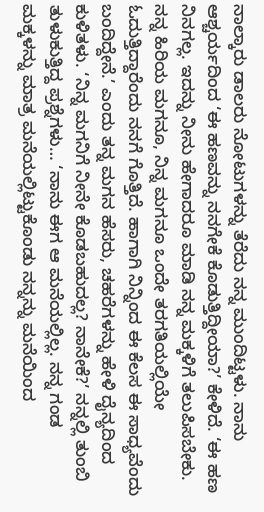ನಾಲ್ಕಾರು ಡಾಲರು ನೋಟುಗಳನ್ನು ತೆರೆದು ನನ್ನ ಮುಂದಿಟ್ಟಳು. ನಾನು ಆಶ್ಚರ್ಯದಿಂದ ‘ಈ ಹಣವನ್ನು ನನಗೇಕೆ ಕೊಡುತ್ತಿದ್ದೀಯಾ?’ ಕೇಳಿದೆ. ‘ಈ ಹಣ ನಿನಗಲ್ಲ. ಇದನ್ನು ನೀನು ಹೇಗಾದರೂ ಮಾಡಿ ನನ್ನ ಮಕ್ಕಳಿಗೆ ತಲುಪಿಸಬೇಕು. ನನ್ನ ಹಿರಿಯ ಮಗನೂ, ನಿನ್ನ ಮಗನೂ ಒಂದೇ ತರಗತಿಯಲ್ಲಿಯೇ ಓದುತ್ತಿದ್ದಾರೆಂದು ನನಗೆ ಗೊತ್ತಿದೆ. ಹಾಗಾಗಿ ನಿನ್ನಿಂದ ಈ ಕೆಲಸ ಈ ಸಾಧ್ಯವೆಂದು ಬಂದಿದ್ದೇನೆ.’ ಎಂದು ತನ್ನ ಮಗನ ಹೆಸರು, ಚಹರೆಗಳನ್ನು ಹೇಳಿ ದೈನ್ಯದಿಂದ ಕುಳಿತಳು. ‘ನಿನ್ನ ಮಗನಿಗೆ ನೀನೇ ಕೊಡಬಹುದಲ್ಲ? ನಾನೇಕೆ?’ ನನ್ನಲ್ಲಿ ತುಂಬಿ ತುಳುಕುತ್ತಿದ್ದ ಪ್ರಶ್ನೆಗಳು… ‘ನಾನು ಈಗ ಆ ಮನೆಯಲ್ಲಿಲ್ಲ. ನನ್ನ ಗಂಡ ಮಕ್ಕಳನ್ನು ಮಾತ್ರ ಮನೆಯಲ್ಲಿಟ್ಟುಕೊಂಡು ನನ್ನನ್ನು ಮನೆಯಿಂದ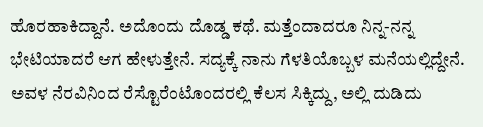ಹೊರಹಾಕಿದ್ದಾನೆ. ಅದೊಂದು ದೊಡ್ಡ ಕಥೆ. ಮತ್ತೆಂದಾದರೂ ನಿನ್ನ-ನನ್ನ ಭೇಟಿಯಾದರೆ ಆಗ ಹೇಳುತ್ತೇನೆ. ಸದ್ಯಕ್ಕೆ ನಾನು ಗೆಳತಿಯೊಬ್ಬಳ ಮನೆಯಲ್ಲಿದ್ದೇನೆ. ಅವಳ ನೆರವಿನಿಂದ ರೆಸ್ಟೊರೆಂಟೊಂದರಲ್ಲಿ ಕೆಲಸ ಸಿಕ್ಕಿದ್ದು, ಅಲ್ಲಿ ದುಡಿದು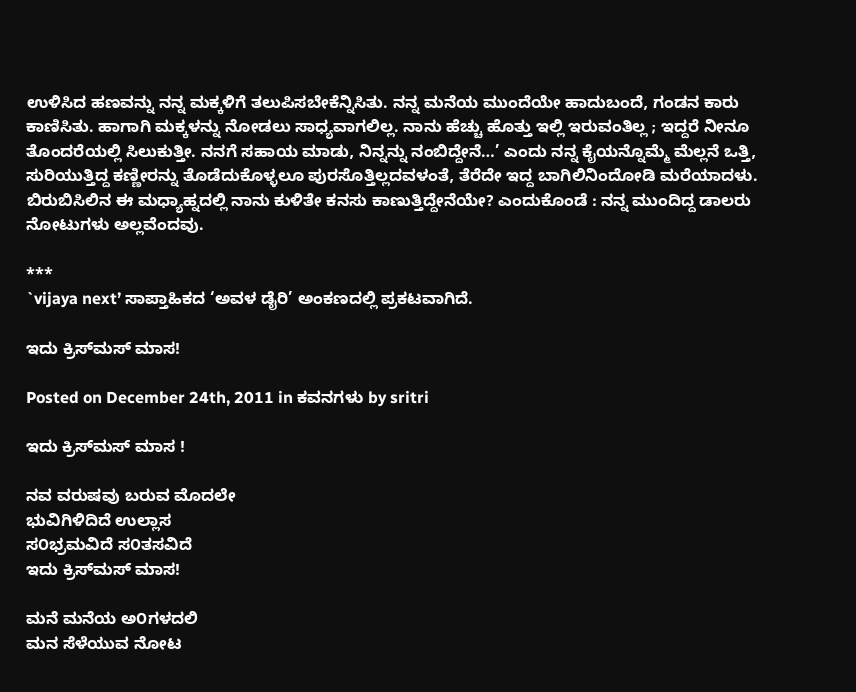ಉಳಿಸಿದ ಹಣವನ್ನು ನನ್ನ ಮಕ್ಕಳಿಗೆ ತಲುಪಿಸಬೇಕೆನ್ನಿಸಿತು. ನನ್ನ ಮನೆಯ ಮುಂದೆಯೇ ಹಾದುಬಂದೆ, ಗಂಡನ ಕಾರು ಕಾಣಿಸಿತು. ಹಾಗಾಗಿ ಮಕ್ಕಳನ್ನು ನೋಡಲು ಸಾಧ್ಯವಾಗಲಿಲ್ಲ. ನಾನು ಹೆಚ್ಚು ಹೊತ್ತು ಇಲ್ಲಿ ಇರುವಂತಿಲ್ಲ ; ಇದ್ದರೆ ನೀನೂ ತೊಂದರೆಯಲ್ಲಿ ಸಿಲುಕುತ್ತೀ. ನನಗೆ ಸಹಾಯ ಮಾಡು, ನಿನ್ನನ್ನು ನಂಬಿದ್ದೇನೆ…’ ಎಂದು ನನ್ನ ಕೈಯನ್ನೊಮ್ಮೆ ಮೆಲ್ಲನೆ ಒತ್ತಿ, ಸುರಿಯುತ್ತಿದ್ದ ಕಣ್ಣೀರನ್ನು ತೊಡೆದುಕೊಳ್ಳಲೂ ಪುರಸೊತ್ತಿಲ್ಲದವಳಂತೆ, ತೆರೆದೇ ಇದ್ದ ಬಾಗಿಲಿನಿಂದೋಡಿ ಮರೆಯಾದಳು. ಬಿರುಬಿಸಿಲಿನ ಈ ಮಧ್ಯಾಹ್ನದಲ್ಲಿ ನಾನು ಕುಳಿತೇ ಕನಸು ಕಾಣುತ್ತಿದ್ದೇನೆಯೇ? ಎಂದುಕೊಂಡೆ : ನನ್ನ ಮುಂದಿದ್ದ ಡಾಲರು ನೋಟುಗಳು ಅಲ್ಲವೆಂದವು.

***
`vijaya next’ ಸಾಪ್ತಾಹಿಕದ ‘ಅವಳ ಡೈರಿ’ ಅಂಕಣದಲ್ಲಿ ಪ್ರಕಟವಾಗಿದೆ.

ಇದು ಕ್ರಿಸ್‍ಮಸ್ ಮಾಸ!

Posted on December 24th, 2011 in ಕವನಗಳು by sritri

ಇದು ಕ್ರಿಸ್‍ಮಸ್ ಮಾಸ !

ನವ ವರುಷವು ಬರುವ ಮೊದಲೇ
ಭುವಿಗಿಳಿದಿದೆ ಉಲ್ಲಾಸ
ಸ೦ಭ್ರಮವಿದೆ ಸ೦ತಸವಿದೆ
ಇದು ಕ್ರಿಸ್‍ಮಸ್ ಮಾಸ!

ಮನೆ ಮನೆಯ ಅ೦ಗಳದಲಿ
ಮನ ಸೆಳೆಯುವ ನೋಟ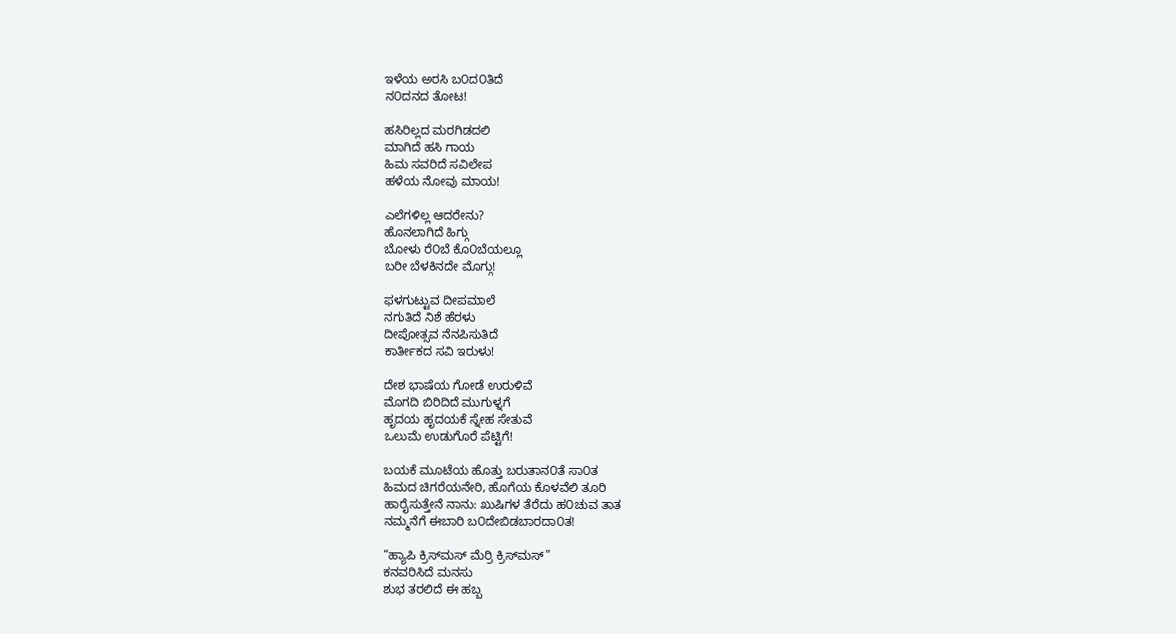ಇಳೆಯ ಅರಸಿ ಬ೦ದ೦ತಿದೆ
ನ೦ದನದ ತೋಟ!

ಹಸಿರಿಲ್ಲದ ಮರಗಿಡದಲಿ
ಮಾಗಿದೆ ಹಸಿ ಗಾಯ
ಹಿಮ ಸವರಿದೆ ಸವಿಲೇಪ
ಹಳೆಯ ನೋವು ಮಾಯ!

ಎಲೆಗಳಿಲ್ಲ ಆದರೇನು?
ಹೊನಲಾಗಿದೆ ಹಿಗ್ಗು
ಬೋಳು ರೆ೦ಬೆ ಕೊ೦ಬೆಯಲ್ಲೂ
ಬರೀ ಬೆಳಕಿನದೇ ಮೊಗ್ಗು!

ಫಳಗುಟ್ಟುವ ದೀಪಮಾಲೆ
ನಗುತಿದೆ ನಿಶೆ ಹೆರಳು
ದೀಪೋತ್ಸವ ನೆನಪಿಸುತಿದೆ
ಕಾರ್ತೀಕದ ಸವಿ ಇರುಳು!

ದೇಶ ಭಾಷೆಯ ಗೋಡೆ ಉರುಳಿವೆ
ಮೊಗದಿ ಬಿರಿದಿದೆ ಮುಗುಳ್ನಗೆ
ಹೃದಯ ಹೃದಯಕೆ ಸ್ನೇಹ ಸೇತುವೆ
ಒಲುಮೆ ಉಡುಗೊರೆ ಪೆಟ್ಟಿಗೆ!

ಬಯಕೆ ಮೂಟೆಯ ಹೊತ್ತು ಬರುತಾನ೦ತೆ ಸಾ೦ತ
ಹಿಮದ ಚಿಗರೆಯನೇರಿ, ಹೊಗೆಯ ಕೊಳವೆಲಿ ತೂರಿ
ಹಾರೈಸುತ್ತೇನೆ ನಾನು: ಖುಷಿಗಳ ತೆರೆದು ಹ೦ಚುವ ತಾತ
ನಮ್ಮನೆಗೆ ಈಬಾರಿ ಬ೦ದೇಬಿಡಬಾರದಾ೦ತ!

“ಹ್ಯಾಪಿ ಕ್ರಿಸ್‍ಮಸ್ ಮೆರ್ರಿ ಕ್ರಿಸ್‍ಮಸ್”
ಕನವರಿಸಿದೆ ಮನಸು
ಶುಭ ತರಲಿದೆ ಈ ಹಬ್ಬ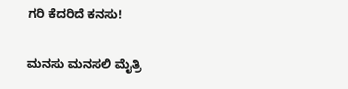ಗರಿ ಕೆದರಿದೆ ಕನಸು!

ಮನಸು ಮನಸಲಿ ಮೈತ್ರಿ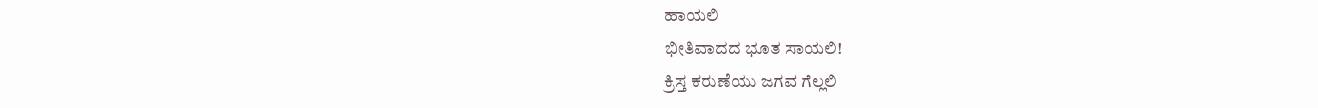ಹಾಯಲಿ
ಭೀತಿವಾದದ ಭೂತ ಸಾಯಲಿ!
ಕ್ರಿಸ್ತ ಕರುಣೆಯು ಜಗವ ಗೆಲ್ಲಲಿ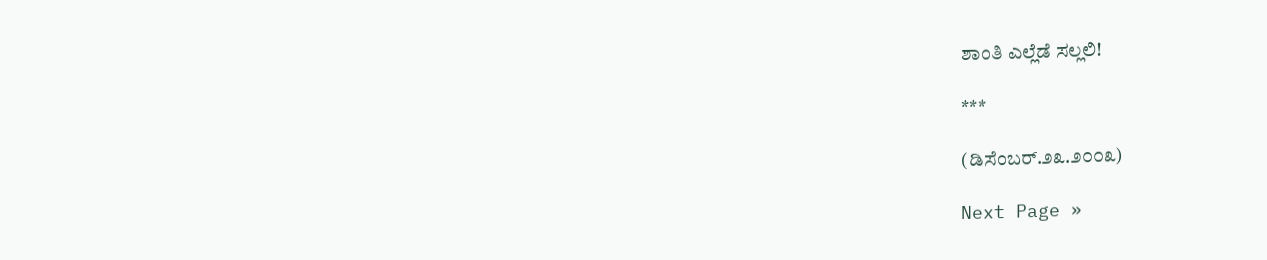ಶಾಂತಿ ಎಲ್ಲೆಡೆ ಸಲ್ಲಲಿ!

***

(ಡಿಸೆಂಬರ್.೨೩.೨೦೦೩)

Next Page »